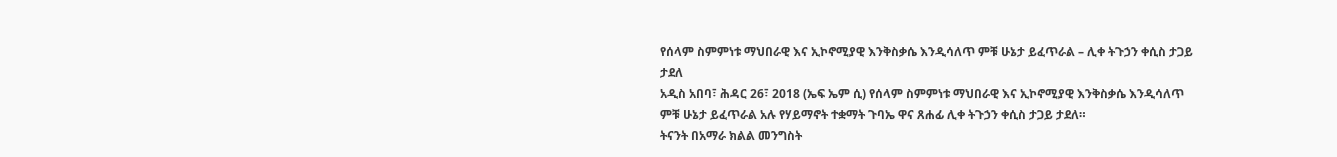የሰላም ስምምነቱ ማህበራዊ እና ኢኮኖሚያዊ እንቅስቃሴ እንዲሳለጥ ምቹ ሁኔታ ይፈጥራል – ሊቀ ትጉኃን ቀሲስ ታጋይ ታደለ
አዲስ አበባ፣ ሕዳር 26፣ 2018 (ኤፍ ኤም ሲ) የሰላም ስምምነቱ ማህበራዊ እና ኢኮኖሚያዊ እንቅስቃሴ እንዲሳለጥ ምቹ ሁኔታ ይፈጥራል አሉ የሃይማኖት ተቋማት ጉባኤ ዋና ጸሐፊ ሊቀ ትጉኃን ቀሲስ ታጋይ ታደለ።
ትናንት በአማራ ክልል መንግስት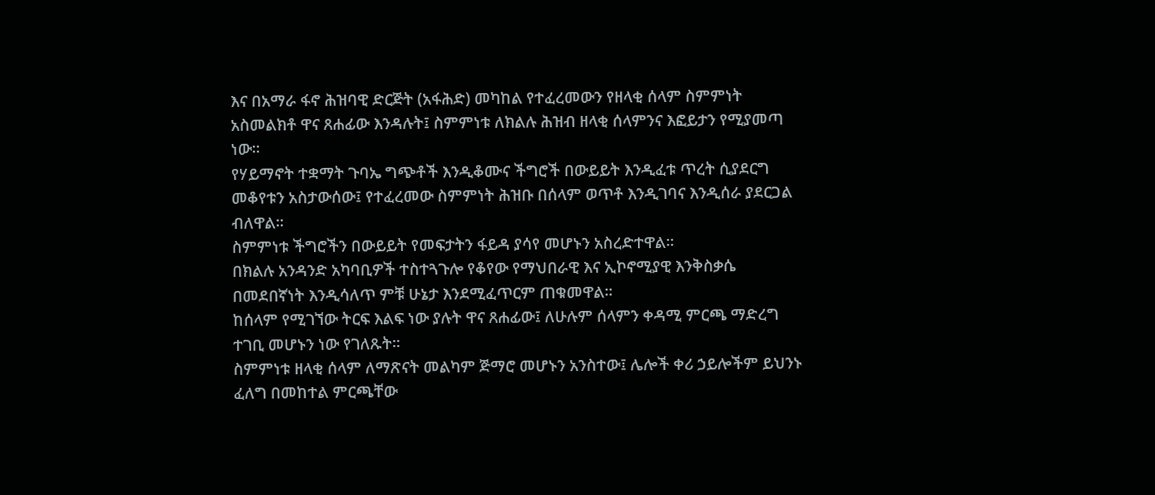እና በአማራ ፋኖ ሕዝባዊ ድርጅት (አፋሕድ) መካከል የተፈረመውን የዘላቂ ሰላም ስምምነት አስመልክቶ ዋና ጸሐፊው እንዳሉት፤ ስምምነቱ ለክልሉ ሕዝብ ዘላቂ ሰላምንና እፎይታን የሚያመጣ ነው።
የሃይማኖት ተቋማት ጉባኤ ግጭቶች እንዲቆሙና ችግሮች በውይይት እንዲፈቱ ጥረት ሲያደርግ መቆየቱን አስታውሰው፤ የተፈረመው ስምምነት ሕዝቡ በሰላም ወጥቶ እንዲገባና እንዲሰራ ያደርጋል ብለዋል።
ስምምነቱ ችግሮችን በውይይት የመፍታትን ፋይዳ ያሳየ መሆኑን አስረድተዋል።
በክልሉ አንዳንድ አካባቢዎች ተስተጓጉሎ የቆየው የማህበራዊ እና ኢኮኖሚያዊ እንቅስቃሴ በመደበኛነት እንዲሳለጥ ምቹ ሁኔታ እንደሚፈጥርም ጠቁመዋል።
ከሰላም የሚገኘው ትርፍ እልፍ ነው ያሉት ዋና ጸሐፊው፤ ለሁሉም ሰላምን ቀዳሚ ምርጫ ማድረግ ተገቢ መሆኑን ነው የገለጹት፡፡
ስምምነቱ ዘላቂ ሰላም ለማጽናት መልካም ጅማሮ መሆኑን አንስተው፤ ሌሎች ቀሪ ኃይሎችም ይህንኑ ፈለግ በመከተል ምርጫቸው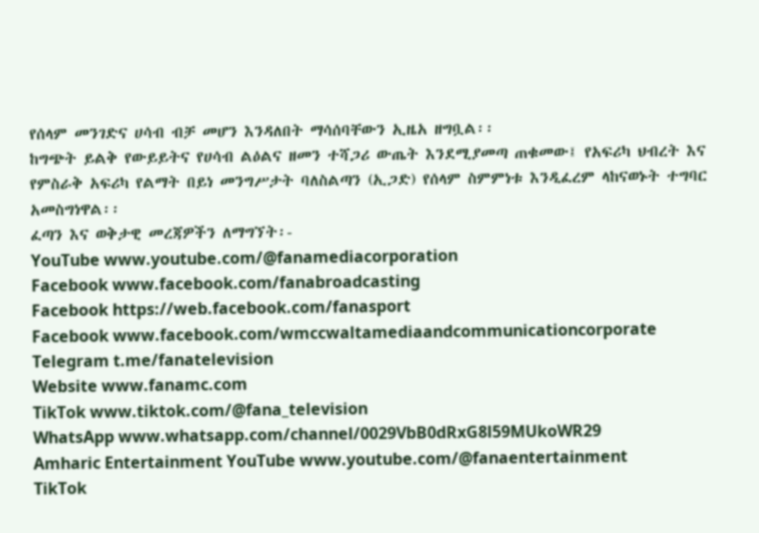የሰላም መንገድና ሀሳብ ብቻ መሆን እንዳለበት ማሳሰባቸውን ኢዜአ ዘግቧል፡፡
ከግጭት ይልቅ የውይይትና የሀሳብ ልዕልና ዘመን ተሻጋሪ ውጤት እንደሚያመጣ ጠቁመው፤ የአፍሪካ ህብረት እና የምስራቅ አፍሪካ የልማት በይነ መንግሥታት ባለስልጣን (ኢጋድ) የሰላም ስምምነቱ እንዲፈረም ላከናወኑት ተግባር አመስግነዋል፡፡
ፈጣን እና ወቅታዊ መረጃዎችን ለማግኘት፡-
YouTube www.youtube.com/@fanamediacorporation
Facebook www.facebook.com/fanabroadcasting
Facebook https://web.facebook.com/fanasport
Facebook www.facebook.com/wmccwaltamediaandcommunicationcorporate
Telegram t.me/fanatelevision
Website www.fanamc.com
TikTok www.tiktok.com/@fana_television
WhatsApp www.whatsapp.com/channel/0029VbB0dRxG8l59MUkoWR29
Amharic Entertainment YouTube www.youtube.com/@fanaentertainment
TikTok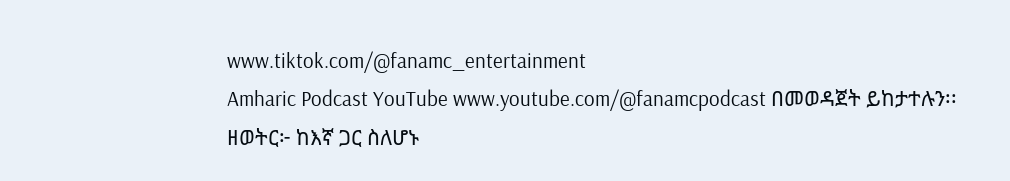www.tiktok.com/@fanamc_entertainment
Amharic Podcast YouTube www.youtube.com/@fanamcpodcast በመወዳጀት ይከታተሉን፡፡
ዘወትር፦ ከእኛ ጋር ስለሆኑ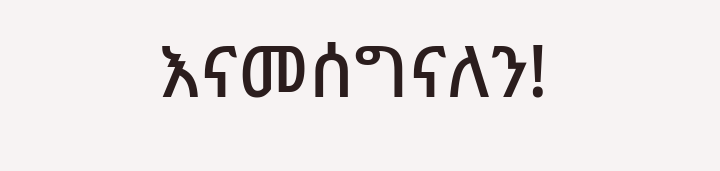እናመሰግናለን!